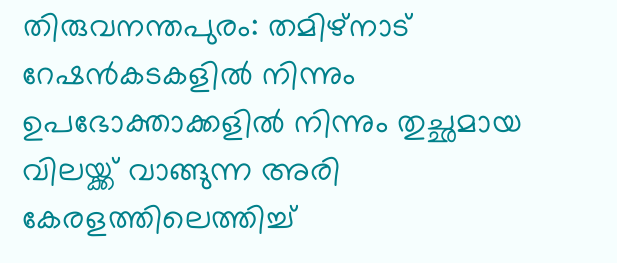തിരുവനന്തപുരം: തമിഴ്നാട് റേഷൻകടകളിൽ നിന്നും ഉപഭോക്താക്കളിൽ നിന്നും തുച്ഛമായ വിലയ്ക്ക് വാങ്ങുന്ന അരി കേരളത്തിലെത്തിച്ച്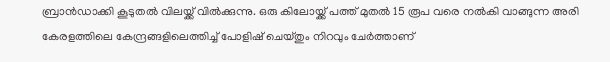ബ്രാൻഡാക്കി കൂടുതൽ വിലയ്ക്ക് വിൽക്കുന്നു. ഒരു കിലോയ്ക്ക് പത്ത് മുതൽ 15 രൂപ വരെ നൽകി വാങ്ങുന്ന അരി കേരളത്തിലെ കേന്ദ്രങ്ങളിലെത്തിച്ച് പോളിഷ് ചെയ്തും നിറവും ചേർത്താണ്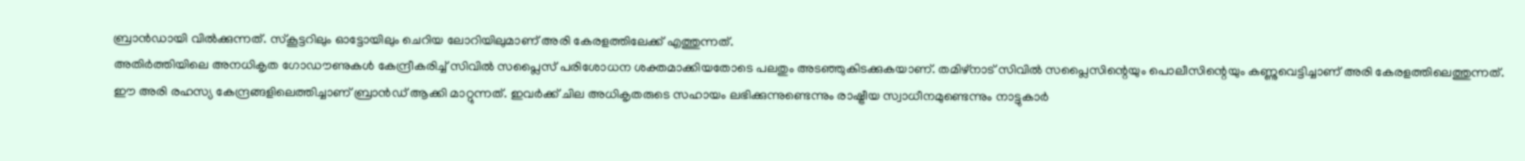ബ്രാൻഡായി വിൽക്കുന്നത്. സ്കൂട്ടറിലും ഓട്ടോയിലും ചെറിയ ലോറിയിലുമാണ് അരി കേരളത്തിലേക്ക് എത്തുന്നത്.
അതിർത്തിയിലെ അനധികൃത ഗോഡൗണുകൾ കേന്ദ്രീകരിച്ച് സിവിൽ സപ്ലൈസ് പരിശോധന ശക്തമാക്കിയതോടെ പലതും അടഞ്ഞുകിടക്കുകയാണ്. തമിഴ്നാട് സിവിൽ സപ്ലൈസിന്റെയും പൊലീസിന്റെയും കണ്ണുവെട്ടിച്ചാണ് അരി കേരളത്തിലെത്തുന്നത്. ഈ അരി രഹസ്യ കേന്ദ്രങ്ങളിലെത്തിച്ചാണ് ബ്രാൻഡ് ആക്കി മാറ്റുന്നത്. ഇവർക്ക് ചില അധികൃതരുടെ സഹായം ലഭിക്കുന്നുണ്ടെന്നും രാഷ്ട്രീയ സ്വാധീനമുണ്ടെന്നും നാട്ടുകാർ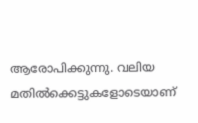ആരോപിക്കുന്നു. വലിയ മതിൽക്കെട്ടുകളോടെയാണ്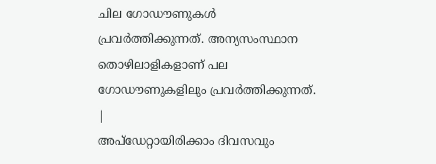ചില ഗോഡൗണുകൾ പ്രവർത്തിക്കുന്നത്. അന്യസംസ്ഥാന തൊഴിലാളികളാണ് പല ഗോഡൗണുകളിലും പ്രവർത്തിക്കുന്നത്.
|
അപ്ഡേറ്റായിരിക്കാം ദിവസവും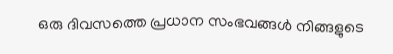ഒരു ദിവസത്തെ പ്രധാന സംഭവങ്ങൾ നിങ്ങളുടെ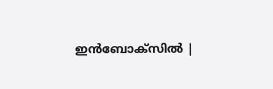ഇൻബോക്സിൽ |